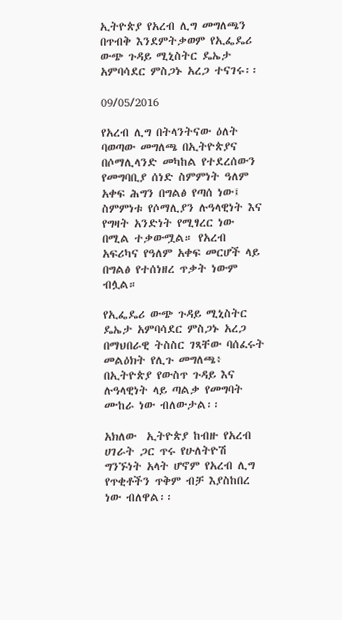ኢትዮጵያ የአረብ ሊግ መግለጫን በጥብቅ እንደምትቃወም የኢፌዴሪ ውጭ ጉዳይ ሚኒስትር ዴኤታ አምባሳደር ምስጋኑ አረጋ ተናገሩ፡፡

09/05/2016

የአረብ ሊግ በትላንትናው ዕለት ባወጣው መግለጫ በኢትዮጵያና በሶማሊላንድ መካከል የተደረሰውን የመግባቢያ ሰነድ ስምምነት ዓለም አቀፍ ሕግን በግልፅ የጣሰ ነው፤  ስምምነቱ የሶማሊያን ሉዓላዊነት እና የግዛት አንድነት የሚፃረር ነው በሚል ተቃውሟል። የአረብ አፍሪካና የዓለም አቀፍ መርሆች ላይ በግልፅ የተሰነዘረ ጥቃት ነውም ብሏል።

የኢፌዴሪ ውጭ ጉዳይ ሚኒስትር ዴኤታ አምባሳደር ምስጋኑ አረጋ በማህበራዊ ትስስር ገጻቸው ባሰፈሩት መልዕክት የሊጉ መግለጫ፥ በኢትዮጵያ የውስጥ ጉዳይ እና ሉዓላዊነት ላይ ጣልቃ የመግባት ሙከራ ነው ብለውታል፡፡

አክለው  ኢትዮጵያ ከብዙ የአረብ ሀገራት ጋር ጥሩ የሁለትዮሽ ግንኙነት አላት ሆኖም የአረብ ሊግ የጥቂቶችን ጥቅም ብቻ እያስከበረ ነው ብለዋል፡፡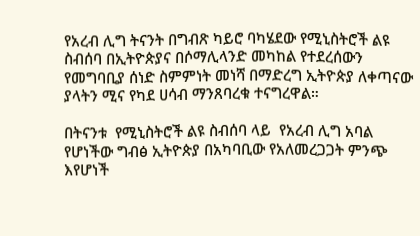የአረብ ሊግ ትናንት በግብጽ ካይሮ ባካሄደው የሚኒስትሮች ልዩ ስብሰባ በኢትዮጵያና በሶማሊላንድ መካከል የተደረሰውን የመግባቢያ ሰነድ ስምምነት መነሻ በማድረግ ኢትዮጵያ ለቀጣናው ያላትን ሚና የካደ ሀሳብ ማንጸባረቁ ተናግረዋል።

በትናንቱ  የሚኒስትሮች ልዩ ስብሰባ ላይ  የአረብ ሊግ አባል የሆነችው ግብፅ ኢትዮጵያ በአካባቢው የአለመረጋጋት ምንጭ እየሆነች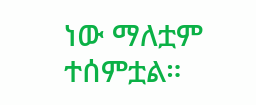ነው ማለቷም ተሰምቷል።